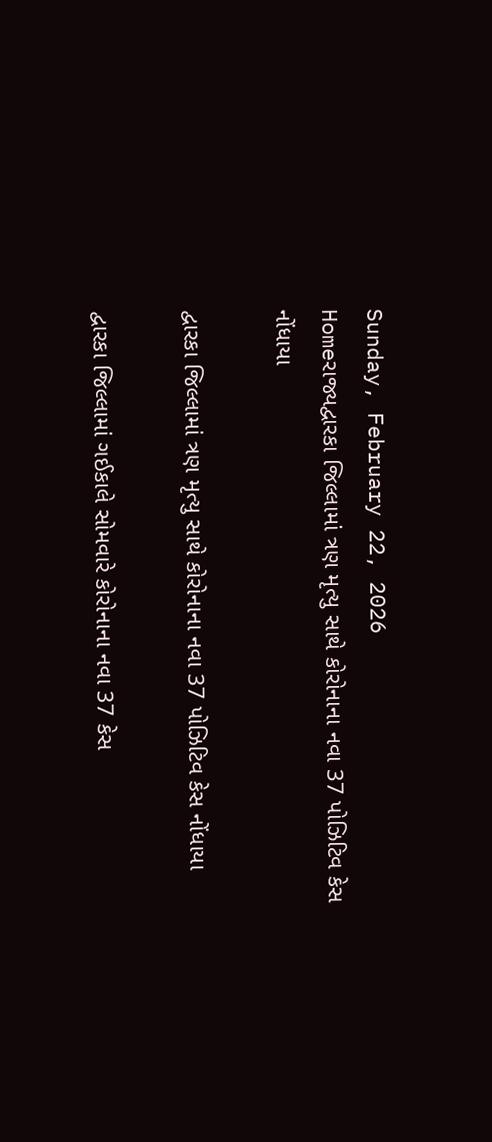Sunday, February 22, 2026
Homeરાજ્યદ્વારકા જિલ્લામાં ત્રણ મૃત્યુ સાથે કોરોનાના નવા 37 પોઝિટિવ કેસ નોંધાયા

દ્વારકા જિલ્લામાં ત્રણ મૃત્યુ સાથે કોરોનાના નવા 37 પોઝિટિવ કેસ નોંધાયા

દ્વારકા જિલ્લામાં ગઈકાલે સોમવારે કોરોનાના નવા 37 કેસ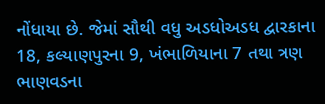નોંધાયા છે. જેમાં સૌથી વધુ અડધોઅડધ દ્વારકાના 18, કલ્યાણપુરના 9, ખંભાળિયાના 7 તથા ત્રણ ભાણવડના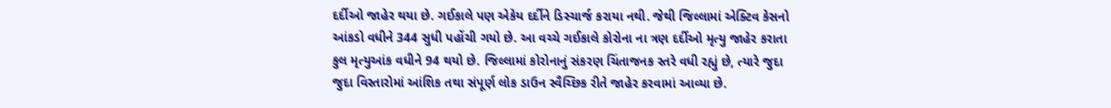દર્દીઓ જાહેર થયા છે. ગઈકાલે પણ એકેય દર્દીને ડિસ્ચાર્જ કરાયા નથી. જેથી જિલ્લામાં એક્ટિવ કેસનો આંકડો વધીને 344 સુધી પહોંચી ગયો છે. આ વચ્ચે ગઈકાલે કોરોના ના ત્રણ દર્દીઓ મૃત્યુ જાહેર કરાતા કુલ મૃત્યુઆંક વધીને 94 થયો છે. જિલ્લામાં કોરોનાનું સંકરણ ચિંતાજનક સ્તરે વધી રહ્યું છે, ત્યારે જુદા જુદા વિસ્તારોમાં આંશિક તથા સંપૂર્ણ લોક ડાઉન સ્વૈચ્છિક રીતે જાહેર કરવામાં આવ્યા છે.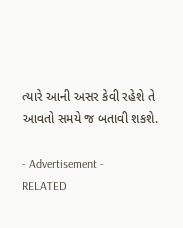ત્યારે આની અસર કેવી રહેશે તે આવતો સમયે જ બતાવી શકશે.

- Advertisement -
RELATED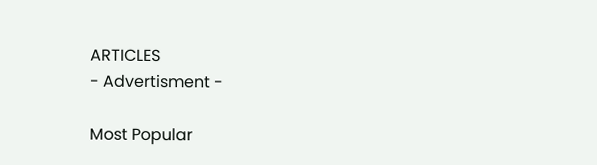ARTICLES
- Advertisment -

Most Popular